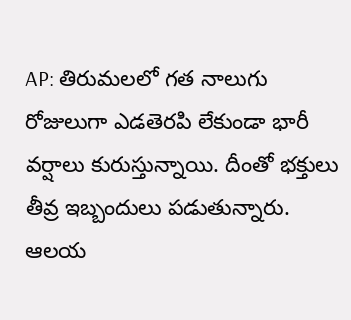AP: తిరుమలలో గత నాలుగు రోజులుగా ఎడతెరపి లేకుండా భారీ వర్షాలు కురుస్తున్నాయి. దీంతో భక్తులు తీవ్ర ఇబ్బందులు పడుతున్నారు. ఆలయ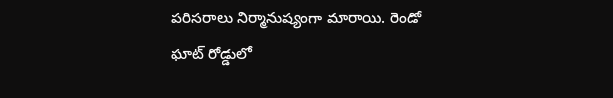పరిసరాలు నిర్మానుష్యంగా మారాయి. రెండో ఘాట్ రోడ్డులో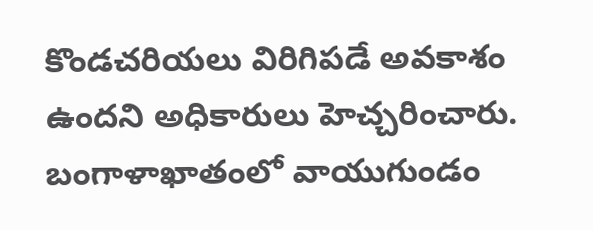కొండచరియలు విరిగిపడే అవకాశం ఉందని అధికారులు హెచ్చరించారు. బంగాళాఖాతంలో వాయుగుండం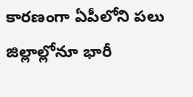కారణంగా ఏపీలోని పలు జిల్లాల్లోనూ భారీ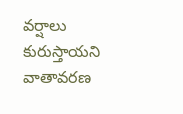వర్షాలు కురుస్తాయని వాతావరణ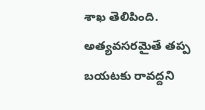శాఖ తెలిపింది. అత్యవసరమైతే తప్ప బయటకు రావద్దని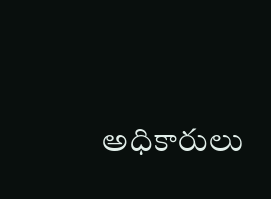అధికారులు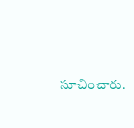సూచించారు.